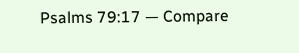Psalms 79:17 — Compare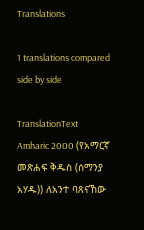Translations

1 translations compared side by side

TranslationText
Amharic 2000 (የአማርኛ መጽሐፍ ቅዱስ (ሰማንያ አሃዱ)) ለአንተ ባጸናኸው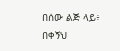በሰው ልጅ ላይ፥ በቀኝህ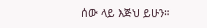ሰው ላይ እጅህ ይሁን።